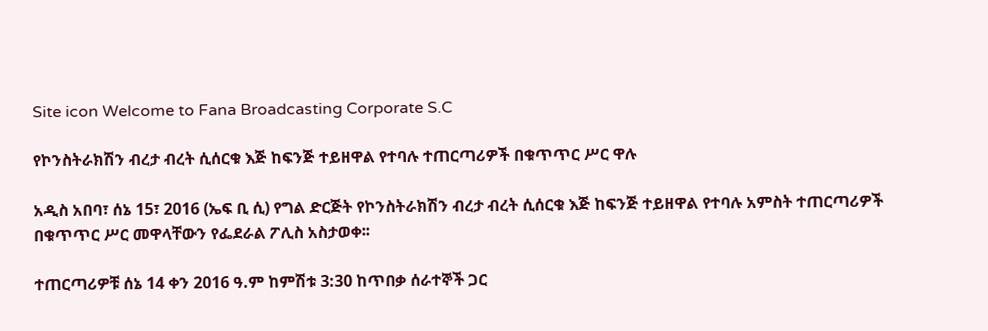Site icon Welcome to Fana Broadcasting Corporate S.C

የኮንስትራክሽን ብረታ ብረት ሲሰርቁ እጅ ከፍንጅ ተይዘዋል የተባሉ ተጠርጣሪዎች በቁጥጥር ሥር ዋሉ

አዲስ አበባ፣ ሰኔ 15፣ 2016 (ኤፍ ቢ ሲ) የግል ድርጅት የኮንስትራክሽን ብረታ ብረት ሲሰርቁ እጅ ከፍንጅ ተይዘዋል የተባሉ አምስት ተጠርጣሪዎች በቁጥጥር ሥር መዋላቸውን የፌደራል ፖሊስ አስታወቀ፡፡

ተጠርጣሪዎቹ ሰኔ 14 ቀን 2016 ዓ.ም ከምሽቱ 3:30 ከጥበቃ ሰራተኞች ጋር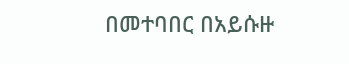በመተባበር በአይሱዙ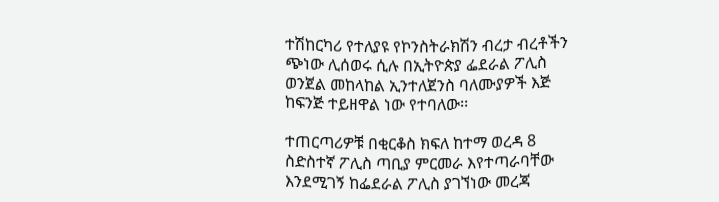ተሽከርካሪ የተለያዩ የኮንስትራክሽን ብረታ ብረቶችን ጭነው ሊሰወሩ ሲሉ በኢትዮጵያ ፌደራል ፖሊስ ወንጀል መከላከል ኢንተለጀንስ ባለሙያዎች እጅ ከፍንጅ ተይዘዋል ነው የተባለው፡፡

ተጠርጣሪዎቹ በቂርቆስ ክፍለ ከተማ ወረዳ 8 ስድስተኛ ፖሊስ ጣቢያ ምርመራ እየተጣራባቸው እንደሚገኝ ከፌደራል ፖሊስ ያገኘነው መረጃ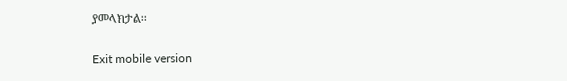ያመላክታል፡፡

Exit mobile version